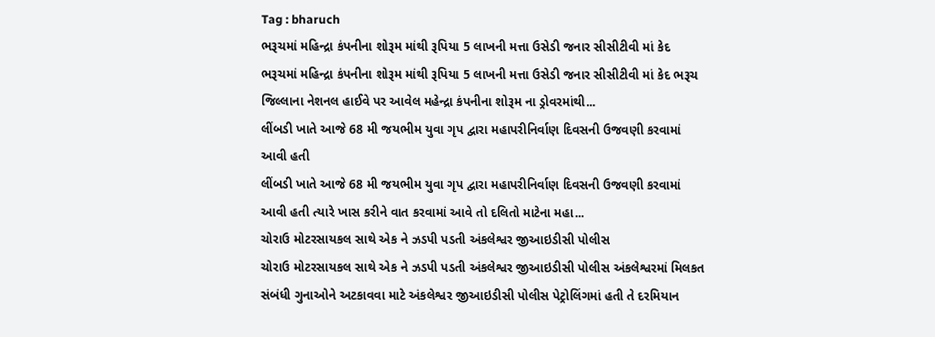Tag : bharuch
ભરૂચમાં મહિન્દ્રા કંપનીના શોરૂમ માંથી રૂપિયા 5 લાખની મત્તા ઉસેડી જનાર સીસીટીવી માં કેદ
ભરૂચમાં મહિન્દ્રા કંપનીના શોરૂમ માંથી રૂપિયા 5 લાખની મત્તા ઉસેડી જનાર સીસીટીવી માં કેદ ભરૂચ જિલ્લાના નેશનલ હાઈવે પર આવેલ મહેન્દ્રા કંપનીના શોરૂમ ના ડ્રોવરમાંથી...
લીંબડી ખાતે આજે 68 મી જયભીમ યુવા ગૃપ દ્વારા મહાપરીનિર્વાણ દિવસની ઉજવણી કરવામાં આવી હતી
લીંબડી ખાતે આજે 68 મી જયભીમ યુવા ગૃપ દ્વારા મહાપરીનિર્વાણ દિવસની ઉજવણી કરવામાં આવી હતી ત્યારે ખાસ કરીને વાત કરવામાં આવે તો દલિતો માટેના મહા...
ચોરાઉ મોટરસાયકલ સાથે એક ને ઝડપી પડતી અંકલેશ્વર જીઆઇડીસી પોલીસ
ચોરાઉ મોટરસાયકલ સાથે એક ને ઝડપી પડતી અંકલેશ્વર જીઆઇડીસી પોલીસ અંકલેશ્વરમાં મિલકત સંબંધી ગુનાઓને અટકાવવા માટે અંકલેશ્વર જીઆઇડીસી પોલીસ પેટ્રોલિંગમાં હતી તે દરમિયાન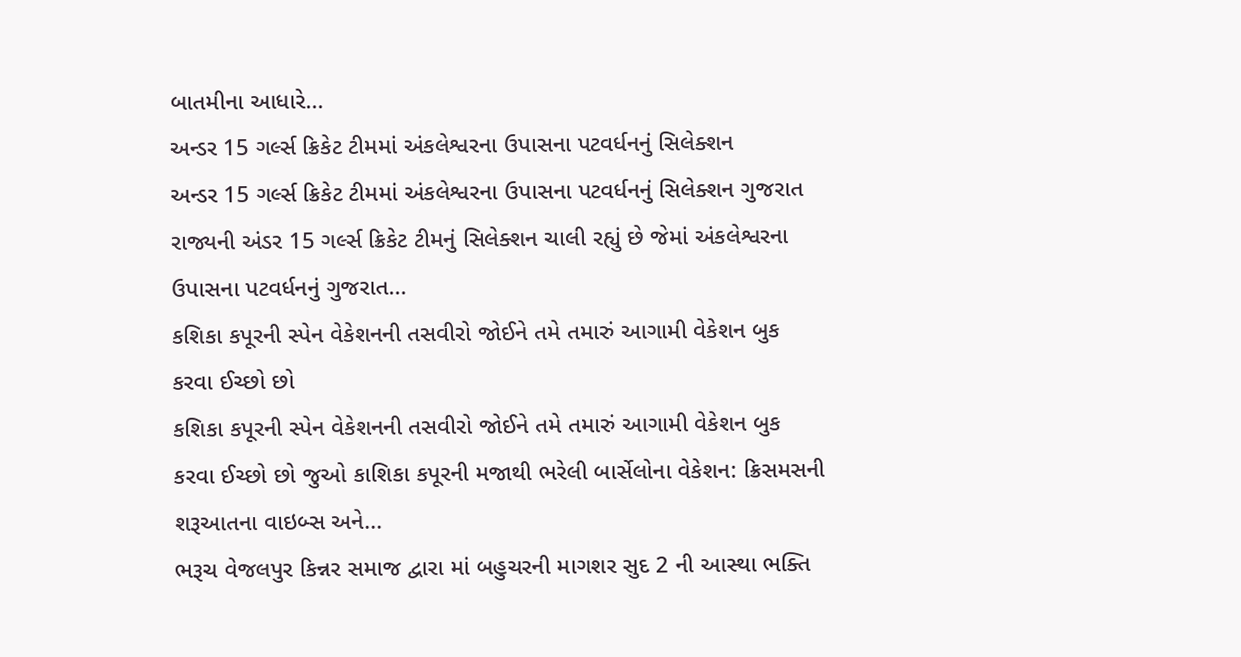બાતમીના આધારે...
અન્ડર 15 ગર્લ્સ ક્રિકેટ ટીમમાં અંકલેશ્વરના ઉપાસના પટવર્ધનનું સિલેક્શન
અન્ડર 15 ગર્લ્સ ક્રિકેટ ટીમમાં અંકલેશ્વરના ઉપાસના પટવર્ધનનું સિલેક્શન ગુજરાત રાજ્યની અંડર 15 ગર્લ્સ ક્રિકેટ ટીમનું સિલેક્શન ચાલી રહ્યું છે જેમાં અંકલેશ્વરના ઉપાસના પટવર્ધનનું ગુજરાત...
કશિકા કપૂરની સ્પેન વેકેશનની તસવીરો જોઈને તમે તમારું આગામી વેકેશન બુક કરવા ઈચ્છો છો
કશિકા કપૂરની સ્પેન વેકેશનની તસવીરો જોઈને તમે તમારું આગામી વેકેશન બુક કરવા ઈચ્છો છો જુઓ કાશિકા કપૂરની મજાથી ભરેલી બાર્સેલોના વેકેશન: ક્રિસમસની શરૂઆતના વાઇબ્સ અને...
ભરૂચ વેજલપુર કિન્નર સમાજ દ્વારા માં બહુચરની માગશર સુદ 2 ની આસ્થા ભક્તિ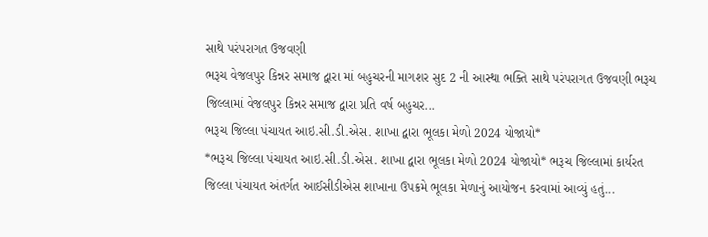સાથે પરંપરાગત ઉજવણી
ભરૂચ વેજલપુર કિન્નર સમાજ દ્વારા માં બહુચરની માગશર સુદ 2 ની આસ્થા ભક્તિ સાથે પરંપરાગત ઉજવણી ભરૂચ જિલ્લામાં વેજલપુર કિન્નર સમાજ દ્વારા પ્રતિ વર્ષ બહુચર...
ભરૂચ જિલ્લા પંચાયત આઇ.સી.ડી.એસ. શાખા દ્વારા ભૂલકા મેળો 2024 યોજાયો*
*ભરૂચ જિલ્લા પંચાયત આઇ.સી.ડી.એસ. શાખા દ્વારા ભૂલકા મેળો 2024 યોજાયો* ભરૂચ જિલ્લામાં કાર્યરત જિલ્લા પંચાયત અંતર્ગત આઈસીડીએસ શાખાના ઉપક્રમે ભૂલકા મેળાનું આયોજન કરવામાં આવ્યું હતું...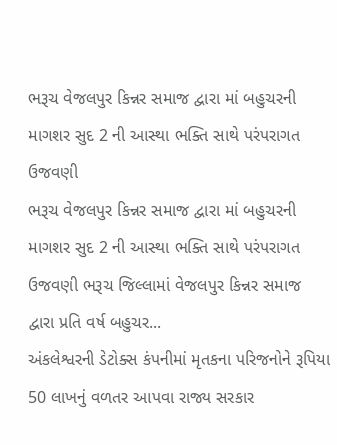ભરૂચ વેજલપુર કિન્નર સમાજ દ્વારા માં બહુચરની માગશર સુદ 2 ની આસ્થા ભક્તિ સાથે પરંપરાગત ઉજવણી
ભરૂચ વેજલપુર કિન્નર સમાજ દ્વારા માં બહુચરની માગશર સુદ 2 ની આસ્થા ભક્તિ સાથે પરંપરાગત ઉજવણી ભરૂચ જિલ્લામાં વેજલપુર કિન્નર સમાજ દ્વારા પ્રતિ વર્ષ બહુચર...
અંકલેશ્વરની ડેટોક્સ કંપનીમાં મૃતકના પરિજનોને રૂપિયા 50 લાખનું વળતર આપવા રાજ્ય સરકાર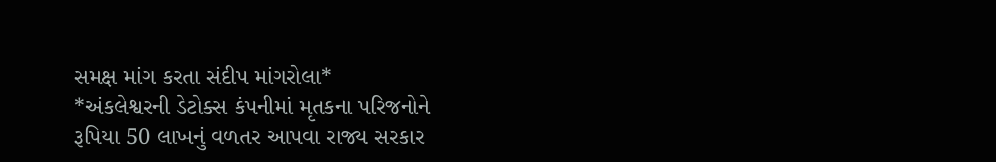સમક્ષ માંગ કરતા સંદીપ માંગરોલા*
*અંકલેશ્વરની ડેટોક્સ કંપનીમાં મૃતકના પરિજનોને રૂપિયા 50 લાખનું વળતર આપવા રાજ્ય સરકાર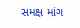સમક્ષ માંગ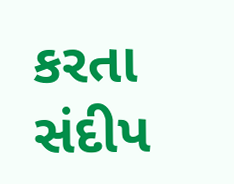કરતા સંદીપ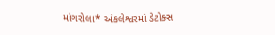માંગરોલા* અંકલેશ્વરમાં ડેટોક્સ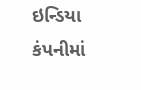ઇન્ડિયા કંપનીમાં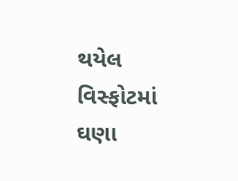થયેલ વિસ્ફોટમાં ઘણા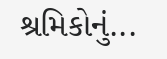શ્રમિકોનું...